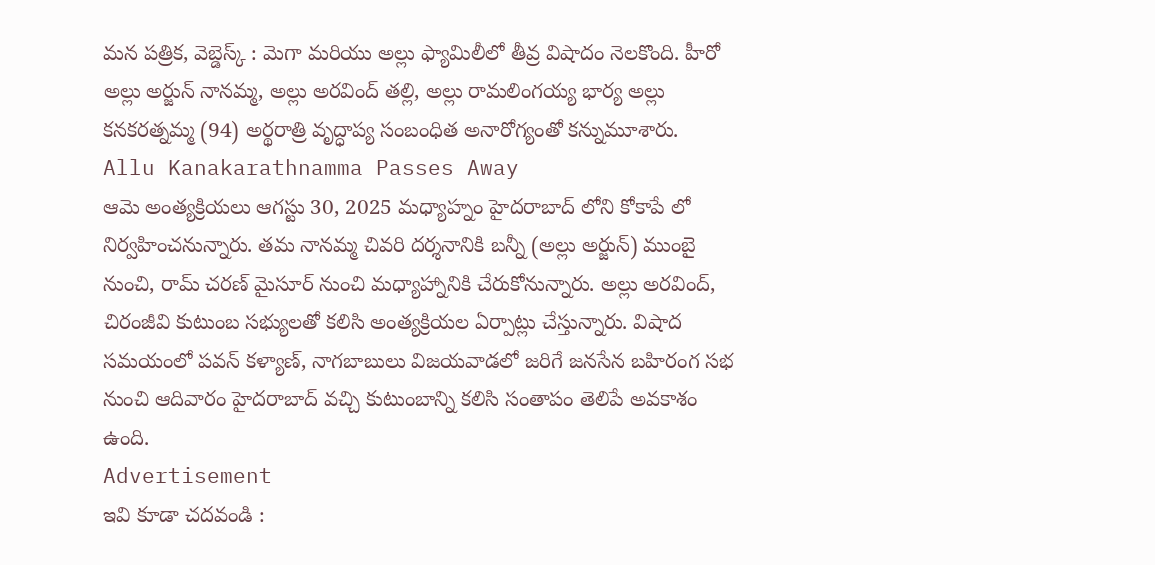మన పత్రిక, వెబ్డెస్క్ : మెగా మరియు అల్లు ఫ్యామిలీలో తీవ్ర విషాదం నెలకొంది. హీరో అల్లు అర్జున్ నానమ్మ, అల్లు అరవింద్ తల్లి, అల్లు రామలింగయ్య భార్య అల్లు కనకరత్నమ్మ (94) అర్థరాత్రి వృద్ధాప్య సంబంధిత అనారోగ్యంతో కన్నుమూశారు.
Allu Kanakarathnamma Passes Away
ఆమె అంత్యక్రియలు ఆగస్టు 30, 2025 మధ్యాహ్నం హైదరాబాద్ లోని కోకాపే లో నిర్వహించనున్నారు. తమ నానమ్మ చివరి దర్శనానికి బన్నీ (అల్లు అర్జున్) ముంబై నుంచి, రామ్ చరణ్ మైసూర్ నుంచి మధ్యాహ్నానికి చేరుకోనున్నారు. అల్లు అరవింద్, చిరంజీవి కుటుంబ సభ్యులతో కలిసి అంత్యక్రియల ఏర్పాట్లు చేస్తున్నారు. విషాద సమయంలో పవన్ కళ్యాణ్, నాగబాబులు విజయవాడలో జరిగే జనసేన బహిరంగ సభ నుంచి ఆదివారం హైదరాబాద్ వచ్చి కుటుంబాన్ని కలిసి సంతాపం తెలిపే అవకాశం ఉంది.
Advertisement
ఇవి కూడా చదవండి :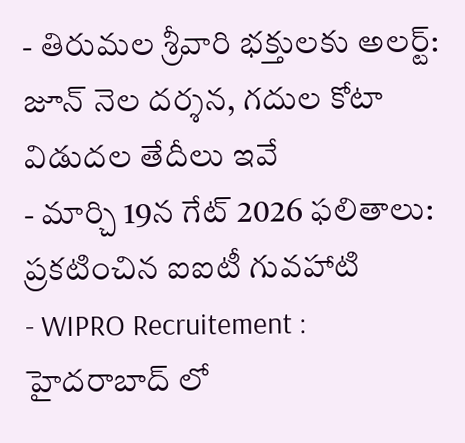- తిరుమల శ్రీవారి భక్తులకు అలర్ట్: జూన్ నెల దర్శన, గదుల కోటా విడుదల తేదీలు ఇవే
- మార్చి 19న గేట్ 2026 ఫలితాలు: ప్రకటించిన ఐఐటీ గువహాటి
- WIPRO Recruitement : హైదరాబాద్ లో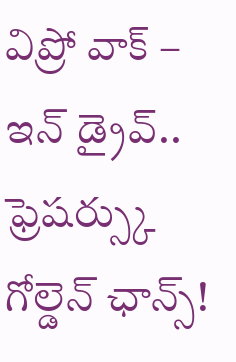విప్రో వాక్ – ఇన్ డ్రైవ్.. ఫ్రెషర్స్కు గోల్డెన్ ఛాన్స్!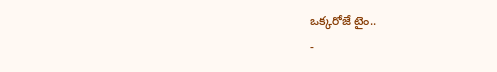ఒక్కరోజే టైం..
-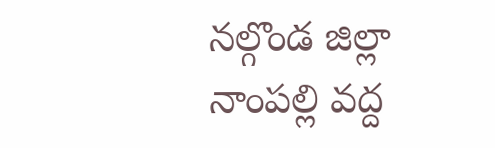నల్గొండ జిల్లా నాంపల్లి వద్ద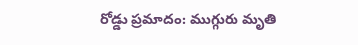రోడ్డు ప్రమాదం: ముగ్గురు మృతి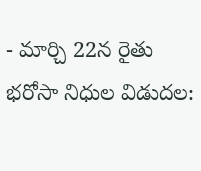- మార్చి 22న రైతు భరోసా నిధుల విడుదల: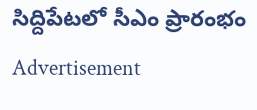సిద్దిపేటలో సీఎం ప్రారంభం
Advertisement